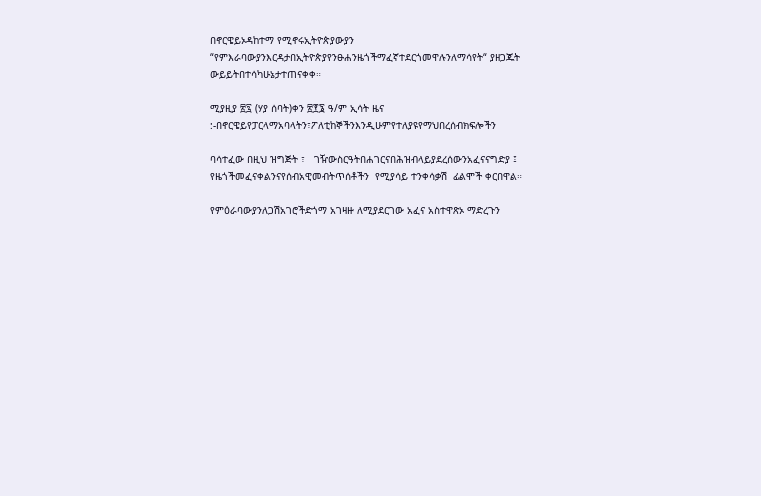በኖርዌይኦዳከተማ የሚኖሩኢትዮጵያውያን “የምእራባውያንእርዳታበኢትዮጵያየንፁሐንዜጎችማፈኛተደርጎመዋሉንለማሳየት“ ያዘጋጁት ውይይትበተሳካሁኔታተጠናቀቀ።

ሚያዚያ ፳፯ (ሃያ ሰባት)ቀን ፳፻፮ ዓ/ም ኢሳት ዜና :-በኖርዌይየፓርላማአባላትን፣ፖለቲከኞችንእንዲሁምየተለያዩየማህበረሰብክፍሎችን

ባሳተፈው በዚህ ዝግጅት ፣   ገዥውስርዓትበሐገርናበሕዝብላይያደረሰውንአፈናናግድያ ፤  የዜጎችመፈናቀልንናየሰብአዊመብትጥሰቶችን  የሚያሳይ ተንቀሳቃሽ  ፊልሞች ቀርበዋል።

የምዕራባውያንለጋሽአገሮችድጎማ አገዛዙ ለሚያደርገው አፈና አስተዋጽኦ ማድረጉን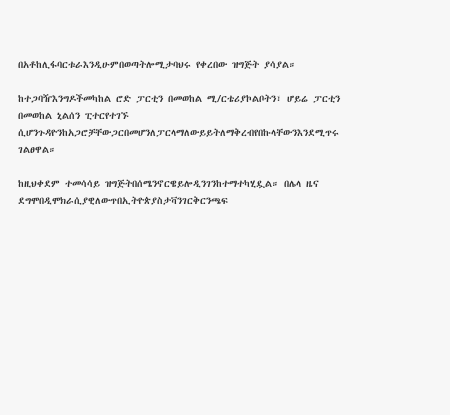በአቶከሊፋባርቱራእንዲሁምበወጣትሎሚታባህሩ የቀረበው ዝግጅት ያሳያል።

ከተጋባዥእንግዶችመካከል ሮድ ፓርቲን በመወከል ሚ/ርቴሪያኮልቦትን፣ ሆይሬ ፓርቲን በመወከል ኒልሰን ፒተርየተገኙ ሲሆንጉዳዮንከአጋሮቻቸውጋርበመሆንለፓርላማለውይይትለማቅረብየበኩላቸውንእንደሚጥሩ ገልፀዋል።

ከዚህቀደም ተመሳሳይ ዝግጅትበሰሜንኖርዌይሎዲንገንከተማተካሂዷል። በሌላ ዜና ደግሞበዲሞክራሲያዊለውጥበኢትዮጵያስታቫንገርቅርንጫፍ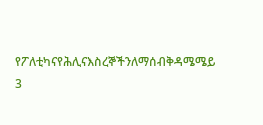የፖለቲካናየሕሊናእስረኞችንለማሰብቅዳሜሜይ 3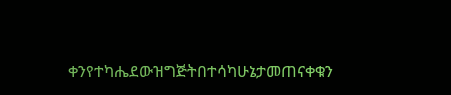ቀንየተካሔደውዝግጅትበተሳካሁኔታመጠናቀቁን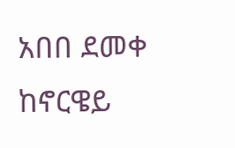አበበ ደመቀ ከኖርዌይ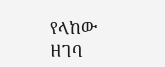የላከው ዘገባ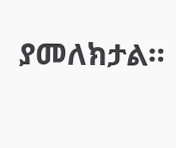ያመለክታል።